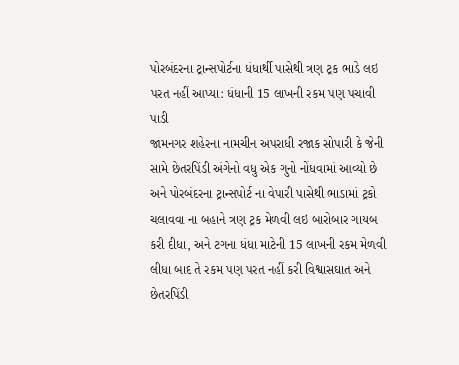પોરબંદરના ટ્રાન્સપોર્ટના ધંધાર્થી પાસેથી ત્રણ ટ્રક ભાડે લઇ પરત નહીં આપ્યા: ધંધાની 15 લાખની રકમ પણ પચાવી પાડી
જામનગર શહેરના નામચીન અપરાધી રજાક સોપારી કે જેની સામે છેતરપિંડી અંગેનો વધુ એક ગુનો નોંધવામાં આવ્યો છે અને પોરબંદરના ટ્રાન્સપોર્ટ ના વેપારી પાસેથી ભાડામાં ટ્રકો ચલાવવા ના બહાને ત્રણ ટ્રક મેળવી લઇ બારોબાર ગાયબ કરી દીધા, અને ટગના ધંધા માટેની 15 લાખની રકમ મેળવી લીધા બાદ તે રકમ પણ પરત નહીં કરી વિશ્વાસઘાત અને છેતરપિંડી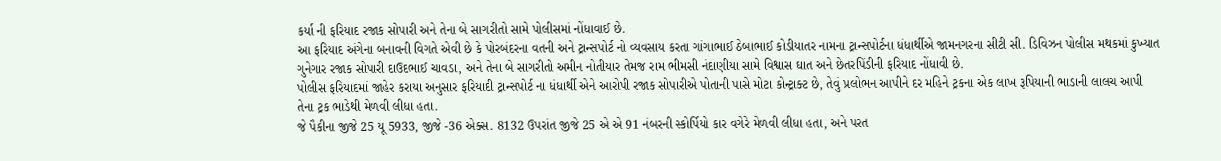કર્યા ની ફરિયાદ રજાક સોપારી અને તેના બે સાગરીતો સામે પોલીસમાં નોંધાવાઈ છે.
આ ફરિયાદ અંગેના બનાવની વિગતે એવી છે કે પોરબંદરના વતની અને ટ્રાન્સપોર્ટ નો વ્યવસાય કરતા ગાંગાભાઈ ઠેબાભાઈ કોડીયાતર નામના ટ્રાન્સપોર્ટના ધંધાર્થીએ જામનગરના સીટી સી. ડિવિઝન પોલીસ મથકમાં કુખ્યાત ગુનેગાર રજાક સોપારી દાઉદભાઈ ચાવડા, અને તેના બે સાગરીતો અમીન નોતીયાર તેમજ રામ ભીમસી નંદાણીયા સામે વિશ્વાસ ઘાત અને છેતરપિંડીની ફરિયાદ નોંધાવી છે.
પોલીસ ફરિયાદમાં જાહેર કરાયા અનુસાર ફરિયાદી ટ્રાન્સપોર્ટ ના ધંધાર્થી એને આરોપી રજાક સોપારીએ પોતાની પાસે મોટા કોન્ટ્રાક્ટ છે, તેવું પ્રલોભન આપીને દર મહિને ટ્રકના એક લાખ રૂપિયાની ભાડાની લાલચ આપી તેના ટ્રક ભાડેથી મેળવી લીધા હતા.
જે પૈકીના જીજે 25 યૂ 5933, જીજે -36 એક્સ. 8132 ઉપરાંત જીજે 25 એ એ 91 નંબરની સ્કોર્પિયો કાર વગેરે મેળવી લીધા હતા, અને પરત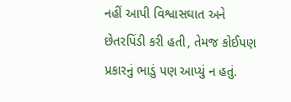નહીં આપી વિશ્વાસઘાત અને છેતરપિંડી કરી હતી, તેમજ કોઈપણ પ્રકારનું ભાડું પણ આપ્યું ન હતું.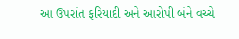આ ઉપરાંત ફરિયાદી અને આરોપી બંને વચ્ચે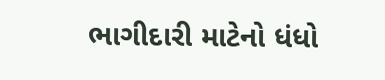ભાગીદારી માટેનો ધંધો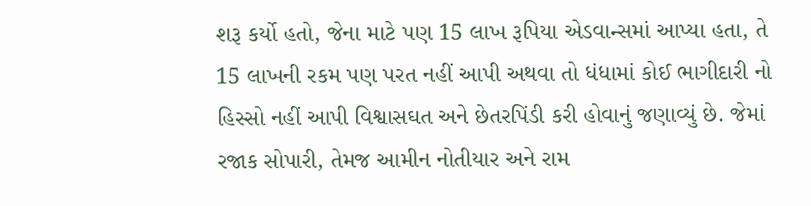શરૂ કર્યો હતો, જેના માટે પણ 15 લાખ રૂપિયા એડવાન્સમાં આપ્યા હતા, તે 15 લાખની રકમ પણ પરત નહીં આપી અથવા તો ધંધામાં કોઈ ભાગીદારી નો હિસ્સો નહીં આપી વિશ્વાસઘત અને છેતરપિંડી કરી હોવાનું જણાવ્યું છે. જેમાં રજાક સોપારી, તેમજ આમીન નોતીયાર અને રામ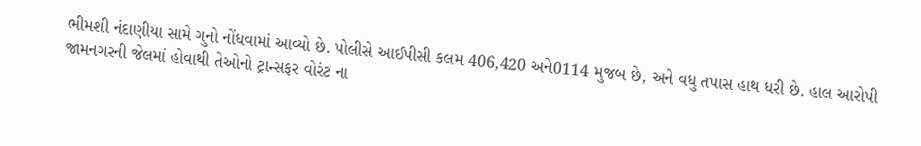ભીમશી નંદાણીયા સામે ગુનો નોંધવામાં આવ્યો છે. પોલીસે આઈપીસી કલમ 406,420 અને0114 મુજબ છે, અને વધુ તપાસ હાથ ધરી છે. હાલ આરોપી જામનગરની જેલમાં હોવાથી તેઓનો ટ્રાન્સફર વોરંટ ના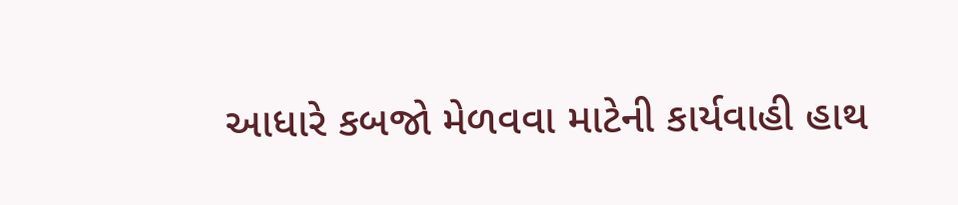આધારે કબજો મેળવવા માટેની કાર્યવાહી હાથ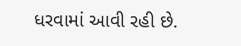ધરવામાં આવી રહી છે.